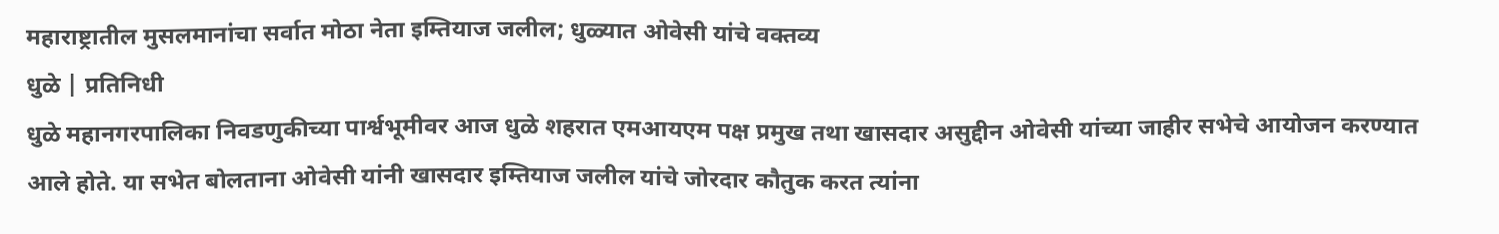महाराष्ट्रातील मुसलमानांचा सर्वात मोठा नेता इम्तियाज जलील; धुळ्यात ओवेसी यांचे वक्तव्य
धुळे | प्रतिनिधी
धुळे महानगरपालिका निवडणुकीच्या पार्श्वभूमीवर आज धुळे शहरात एमआयएम पक्ष प्रमुख तथा खासदार असुद्दीन ओवेसी यांच्या जाहीर सभेचे आयोजन करण्यात आले होते. या सभेत बोलताना ओवेसी यांनी खासदार इम्तियाज जलील यांचे जोरदार कौतुक करत त्यांना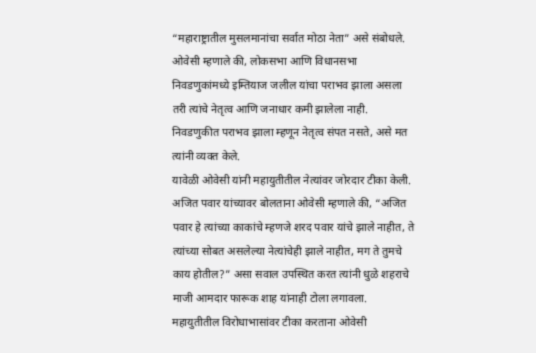“महाराष्ट्रातील मुसलमानांचा सर्वात मोठा नेता” असे संबोधले.
ओवेसी म्हणाले की, लोकसभा आणि विधानसभा निवडणुकांमध्ये इम्तियाज जलील यांचा पराभव झाला असला तरी त्यांचे नेतृत्व आणि जनाधार कमी झालेला नाही. निवडणुकीत पराभव झाला म्हणून नेतृत्व संपत नसते, असे मत त्यांनी व्यक्त केले.
यावेळी ओवेसी यांनी महायुतीतील नेत्यांवर जोरदार टीका केली. अजित पवार यांच्यावर बोलताना ओवेसी म्हणाले की, “अजित पवार हे त्यांच्या काकांचे म्हणजे शरद पवार यांचे झाले नाहीत, ते त्यांच्या सोबत असलेल्या नेत्यांचेही झाले नाहीत, मग ते तुमचे काय होतील?” असा सवाल उपस्थित करत त्यांनी धुळे शहराचे माजी आमदार फारूक शाह यांनाही टोला लगावला.
महायुतीतील विरोधाभासांवर टीका करताना ओवेसी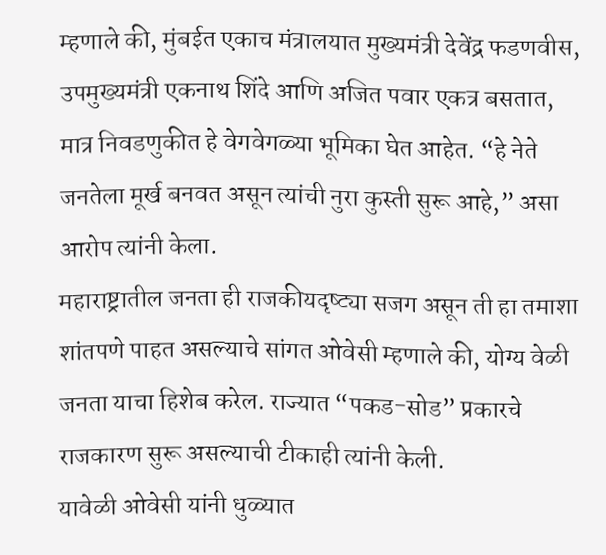म्हणाले की, मुंबईत एकाच मंत्रालयात मुख्यमंत्री देवेंद्र फडणवीस, उपमुख्यमंत्री एकनाथ शिंदे आणि अजित पवार एकत्र बसतात, मात्र निवडणुकीत हे वेगवेगळ्या भूमिका घेत आहेत. “हे नेते जनतेला मूर्ख बनवत असून त्यांची नुरा कुस्ती सुरू आहे,” असा आरोप त्यांनी केला.
महाराष्ट्रातील जनता ही राजकीयदृष्ट्या सजग असून ती हा तमाशा शांतपणे पाहत असल्याचे सांगत ओवेसी म्हणाले की, योग्य वेळी जनता याचा हिशेब करेल. राज्यात “पकड-सोड” प्रकारचे राजकारण सुरू असल्याची टीकाही त्यांनी केली.
यावेळी ओवेसी यांनी धुळ्यात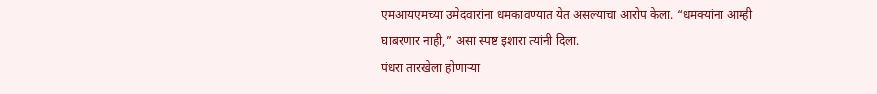एमआयएमच्या उमेदवारांना धमकावण्यात येत असल्याचा आरोप केला. “धमक्यांना आम्ही घाबरणार नाही,” असा स्पष्ट इशारा त्यांनी दिला.
पंधरा तारखेला होणाऱ्या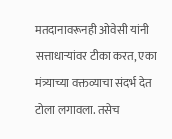मतदानावरूनही ओवेसी यांनी सत्ताधाऱ्यांवर टीका करत, एका मंत्र्याच्या वक्तव्याचा संदर्भ देत टोला लगावला. तसेच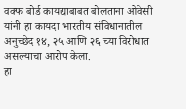वक्फ बोर्ड कायद्याबाबत बोलताना ओवेसी यांनी हा कायदा भारतीय संविधानातील अनुच्छेद १४, २५ आणि २६ च्या विरोधात असल्याचा आरोप केला.
हा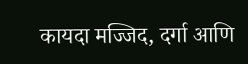कायदा मज्जिद, दर्गा आणि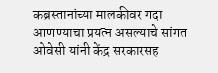कब्रस्तानांच्या मालकीवर गदा आणण्याचा प्रयत्न असल्याचे सांगत ओवेसी यांनी केंद्र सरकारसह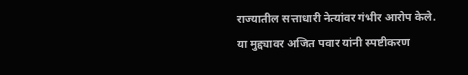राज्यातील सत्ताधारी नेत्यांवर गंभीर आरोप केले. या मुद्द्यावर अजित पवार यांनी स्पष्टीकरण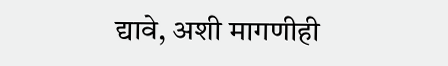द्यावे, अशी मागणीही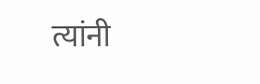त्यांनी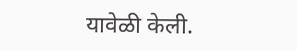यावेळी केली.